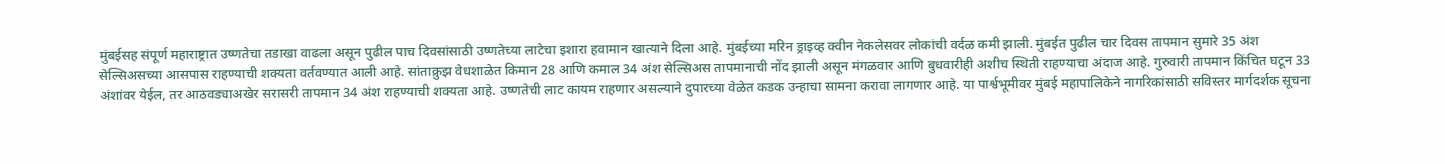मुंबईसह संपूर्ण महाराष्ट्रात उष्णतेचा तडाखा वाढला असून पुढील पाच दिवसांसाठी उष्णतेच्या लाटेचा इशारा हवामान खात्याने दिला आहे. मुंबईच्या मरिन ड्राइव्ह क्वीन नेकलेसवर लोकांची वर्दळ कमी झाली. मुंबईत पुढील चार दिवस तापमान सुमारे 35 अंश सेल्सिअसच्या आसपास राहण्याची शक्यता वर्तवण्यात आली आहे. सांताक्रुझ वेधशाळेत किमान 28 आणि कमाल 34 अंश सेल्सिअस तापमानाची नोंद झाली असून मंगळवार आणि बुधवारीही अशीच स्थिती राहण्याचा अंदाज आहे. गुरुवारी तापमान किंचित घटून 33 अंशांवर येईल, तर आठवड्याअखेर सरासरी तापमान 34 अंश राहण्याची शक्यता आहे. उष्णतेची लाट कायम राहणार असल्याने दुपारच्या वेळेत कडक उन्हाचा सामना करावा लागणार आहे. या पार्श्वभूमीवर मुंबई महापालिकेने नागरिकांसाठी सविस्तर मार्गदर्शक सूचना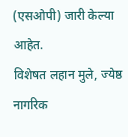(एसओपी) जारी केल्या आहेत.
विशेषत लहान मुले, ज्येष्ठ नागरिक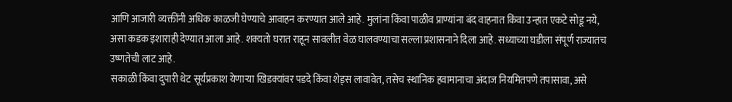आणि आजारी व्यक्तींनी अधिक काळजी घेण्याचे आवाहन करण्यात आले आहे. मुलांना किंवा पाळीव प्राण्यांना बंद वाहनात किंवा उन्हात एकटे सोडू नये, असा कडक इशाराही देण्यात आला आहे. शक्यतो घरात राहून सावलीत वेळ घालवण्याचा सल्ला प्रशासनाने दिला आहे. सध्याच्या घडीला संपूर्ण राज्यातच उष्णतेची लाट आहे.
सकाळी किंवा दुपारी थेट सूर्यप्रकाश येणाऱ्या खिडक्यांवर पडदे किंवा शेड्स लावावेत, तसेच स्थानिक हवामानाचा अंदाज नियमितपणे तपासावा, असे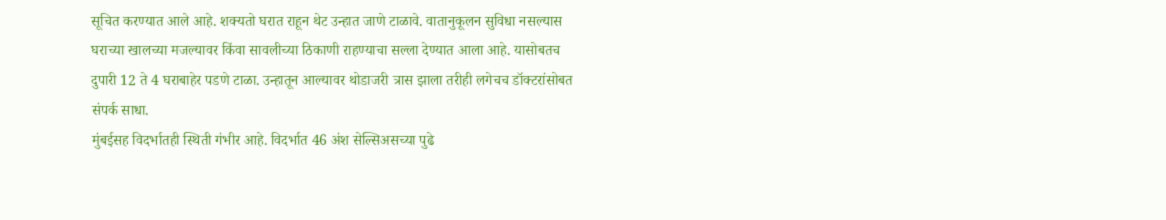सूचित करण्यात आले आहे. शक्यतो घरात राहून थेट उन्हात जाणे टाळावे. वातानुकूलन सुविधा नसल्यास घराच्या खालच्या मजल्यावर किंवा सावलीच्या ठिकाणी राहण्याचा सल्ला देण्यात आला आहे. यासोबतच दुपारी 12 ते 4 घराबाहेर पडणे टाळा. उन्हातून आल्यावर थोडाजरी त्रास झाला तरीही लगेचच डॉक्टरांसोबत संपर्क साधा.
मुंबईसह विदर्भातही स्थिती गंभीर आहे. विदर्भात 46 अंश सेल्सिअसच्या पुढे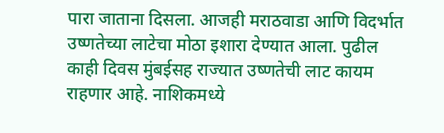पारा जाताना दिसला. आजही मराठवाडा आणि विदर्भात उष्णतेच्या लाटेचा मोठा इशारा देण्यात आला. पुढील काही दिवस मुंबईसह राज्यात उष्णतेची लाट कायम राहणार आहे. नाशिकमध्ये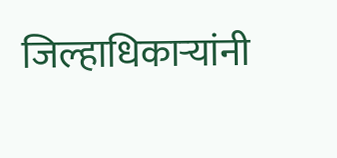जिल्हाधिकाऱ्यांनी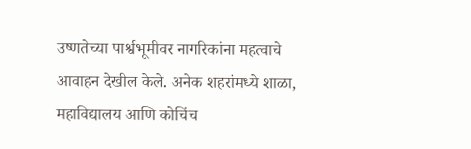उष्णतेच्या पार्श्वभूमीवर नागरिकांना महत्वाचे आवाहन देखील केले. अनेक शहरांमध्ये शाळा, महाविद्यालय आणि कोचिंच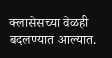क्लासेसच्या वेळही बदलण्यात आल्यात.